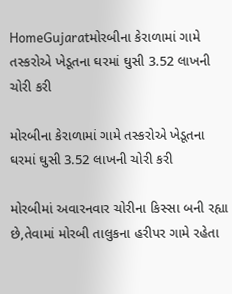HomeGujaratમોરબીના કેરાળામાં ગામે તસ્કરોએ ખેડૂતના ઘરમાં ઘુસી 3.52 લાખની ચોરી કરી

મોરબીના કેરાળામાં ગામે તસ્કરોએ ખેડૂતના ઘરમાં ઘુસી 3.52 લાખની ચોરી કરી

મોરબીમાં અવારનવાર ચોરીના કિસ્સા બની રહ્યા છે,તેવામાં મોરબી તાલુકના હરીપર ગામે રહેતા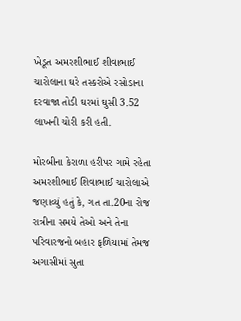ખેડૂત અમરશીભાઈ શીવાભાઈ ચારોલાના ઘરે તસ્કરોએ રસોડાના દરવાજા તોડી ઘરમાં ઘુસી 3.52 લાખની ચોરી કરી હતી.

મોરબીના કેરાળા હરીપર ગામે રહેતા અમરશીભાઈ શિવાભાઈ ચારોલાએ જણાવ્યું હતું કે, ગત તા.20ના રોજ રાત્રીના સમયે તેઓ અને તેના પરિવારજનો બહાર ફળિયામાં તેમજ અગાસીમાં સુતા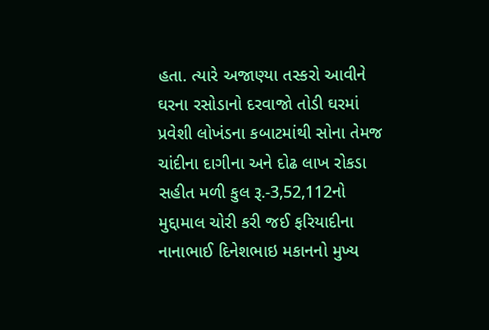હતા. ત્યારે અજાણ્યા તસ્કરો આવીને ઘરના રસોડાનો દરવાજો તોડી ઘરમાં પ્રવેશી લોખંડના કબાટમાંથી સોના તેમજ ચાંદીના દાગીના અને દોઢ લાખ રોકડા સહીત મળી કુલ રૂ.-3,52,112નો મુદ્દામાલ ચોરી કરી જઈ ફરિયાદીના નાનાભાઈ દિનેશભાઇ મકાનનો મુખ્ય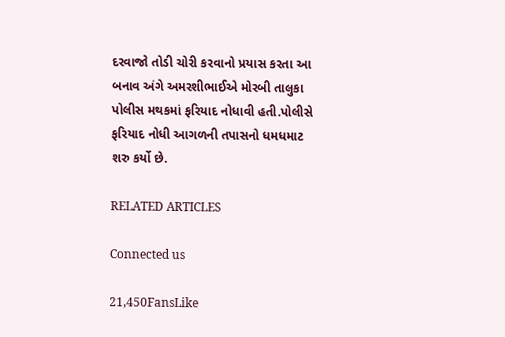દરવાજો તોડી ચોરી કરવાનો પ્રયાસ કરતા આ બનાવ અંગે અમરશીભાઈએ મોરબી તાલુકા પોલીસ મથકમાં ફરિયાદ નોધાવી હતી.પોલીસે ફરિયાદ નોધી આગળની તપાસનો ધમધમાટ શરુ કર્યો છે.

RELATED ARTICLES

Connected us

21,450FansLike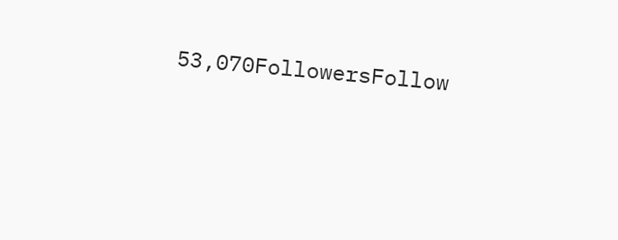53,070FollowersFollow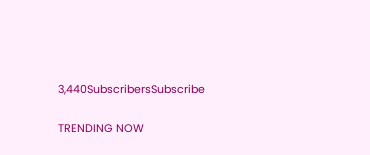3,440SubscribersSubscribe

TRENDING NOW